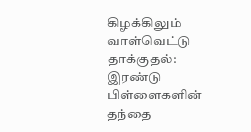கிழக்கிலும் வாள்வெட்டு தாக்குதல்: இரண்டு பிள்ளைகளின் தந்தை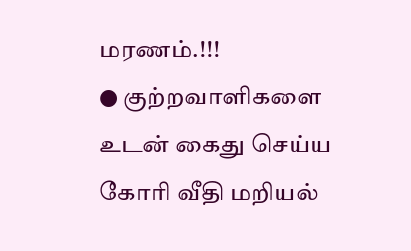மரணம்.!!!
● குற்றவாளிகளை உடன் கைது செய்ய கோரி வீதி மறியல்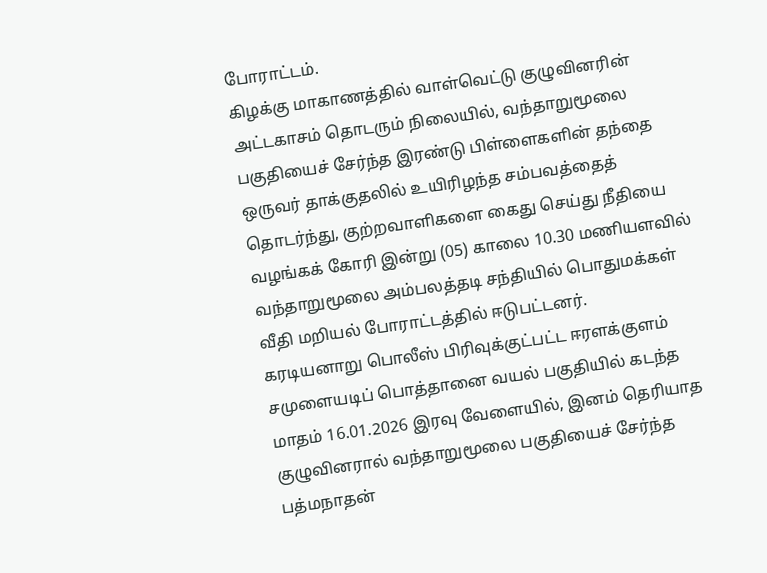போராட்டம்.
கிழக்கு மாகாணத்தில் வாள்வெட்டு குழுவினரின் அட்டகாசம் தொடரும் நிலையில், வந்தாறுமூலை பகுதியைச் சேர்ந்த இரண்டு பிள்ளைகளின் தந்தை ஒருவர் தாக்குதலில் உயிரிழந்த சம்பவத்தைத் தொடர்ந்து, குற்றவாளிகளை கைது செய்து நீதியை வழங்கக் கோரி இன்று (05) காலை 10.30 மணியளவில் வந்தாறுமூலை அம்பலத்தடி சந்தியில் பொதுமக்கள் வீதி மறியல் போராட்டத்தில் ஈடுபட்டனர்.
கரடியனாறு பொலீஸ் பிரிவுக்குட்பட்ட ஈரளக்குளம் சமுளையடிப் பொத்தானை வயல் பகுதியில் கடந்த மாதம் 16.01.2026 இரவு வேளையில், இனம் தெரியாத குழுவினரால் வந்தாறுமூலை பகுதியைச் சேர்ந்த பத்மநாதன்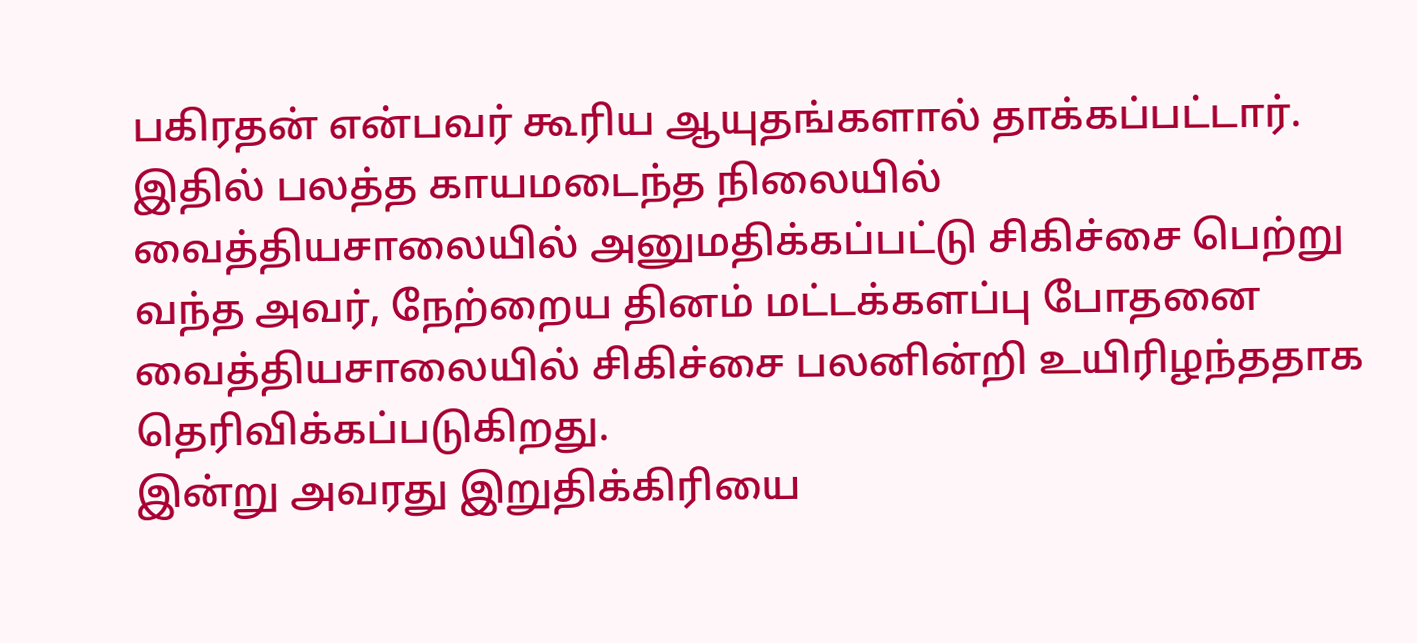பகிரதன் என்பவர் கூரிய ஆயுதங்களால் தாக்கப்பட்டார். இதில் பலத்த காயமடைந்த நிலையில் வைத்தியசாலையில் அனுமதிக்கப்பட்டு சிகிச்சை பெற்று வந்த அவர், நேற்றைய தினம் மட்டக்களப்பு போதனை வைத்தியசாலையில் சிகிச்சை பலனின்றி உயிரிழந்ததாக தெரிவிக்கப்படுகிறது.
இன்று அவரது இறுதிக்கிரியை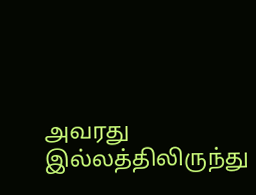அவரது இல்லத்திலிருந்து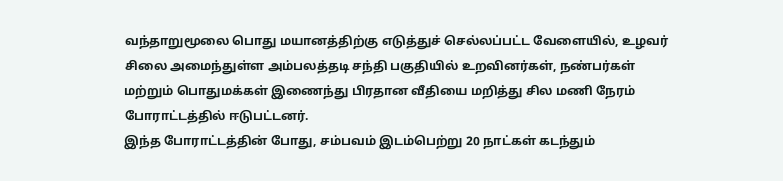வந்தாறுமூலை பொது மயானத்திற்கு எடுத்துச் செல்லப்பட்ட வேளையில், உழவர் சிலை அமைந்துள்ள அம்பலத்தடி சந்தி பகுதியில் உறவினர்கள், நண்பர்கள் மற்றும் பொதுமக்கள் இணைந்து பிரதான வீதியை மறித்து சில மணி நேரம் போராட்டத்தில் ஈடுபட்டனர்.
இந்த போராட்டத்தின் போது, சம்பவம் இடம்பெற்று 20 நாட்கள் கடந்தும்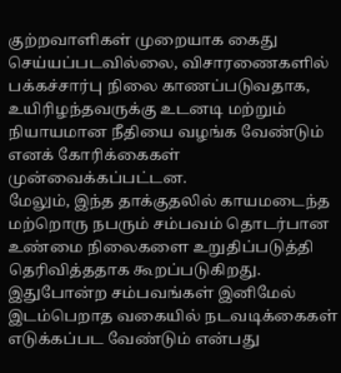குற்றவாளிகள் முறையாக கைது செய்யப்படவில்லை, விசாரணைகளில் பக்கச்சார்பு நிலை காணப்படுவதாக, உயிரிழந்தவருக்கு உடனடி மற்றும் நியாயமான நீதியை வழங்க வேண்டும் எனக் கோரிக்கைகள் முன்வைக்கப்பட்டன.
மேலும், இந்த தாக்குதலில் காயமடைந்த மற்றொரு நபரும் சம்பவம் தொடர்பான உண்மை நிலைகளை உறுதிப்படுத்தி தெரிவித்ததாக கூறப்படுகிறது. இதுபோன்ற சம்பவங்கள் இனிமேல் இடம்பெறாத வகையில் நடவடிக்கைகள் எடுக்கப்பட வேண்டும் என்பது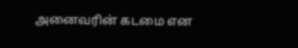அனைவரின் கடமை என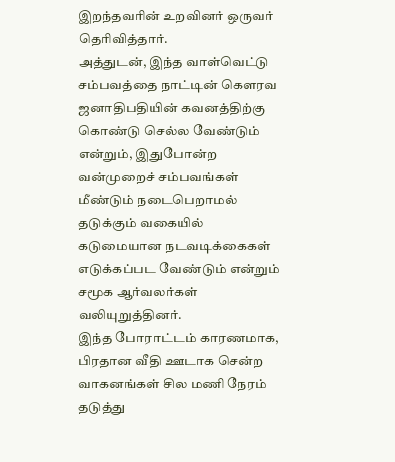இறந்தவரின் உறவினர் ஒருவர் தெரிவித்தார்.
அத்துடன், இந்த வாள்வெட்டு சம்பவத்தை நாட்டின் கௌரவ ஜனாதிபதியின் கவனத்திற்கு கொண்டு செல்ல வேண்டும் என்றும், இதுபோன்ற வன்முறைச் சம்பவங்கள் மீண்டும் நடைபெறாமல் தடுக்கும் வகையில் கடுமையான நடவடிக்கைகள் எடுக்கப்பட வேண்டும் என்றும் சமூக ஆர்வலர்கள் வலியுறுத்தினர்.
இந்த போராட்டம் காரணமாக, பிரதான வீதி ஊடாக சென்ற வாகனங்கள் சில மணி நேரம் தடுத்து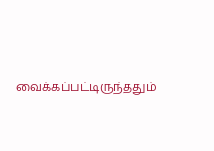வைக்கப்பட்டிருந்ததும்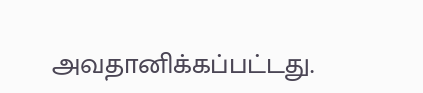அவதானிக்கப்பட்டது.